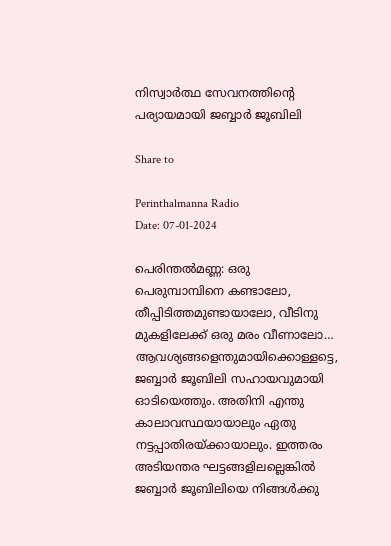നിസ്വാർത്ഥ സേവനത്തിന്റെ പര്യായമായി ജബ്ബാർ ജൂബിലി

Share to

Perinthalmanna Radio
Date: 07-01-2024

പെരിന്തൽമണ്ണ: ഒരു പെരുമ്പാമ്പിനെ കണ്ടാലോ, തീപ്പിടിത്തമുണ്ടായാലോ, വീടിനു മുകളിലേക്ക് ഒരു മരം വീണാലോ… ആവശ്യങ്ങളെന്തുമായിക്കൊള്ളട്ടെ, ജബ്ബാർ ജൂബിലി സഹായവുമായി ഓടിയെത്തും. അതിനി എന്തു കാലാവസ്ഥയായാലും ഏതു നട്ടപ്പാതിരയ്ക്കായാലും. ഇത്തരം അടിയന്തര ഘട്ടങ്ങളിലല്ലെങ്കിൽ ജബ്ബാർ ജൂബിലിയെ നിങ്ങൾക്കു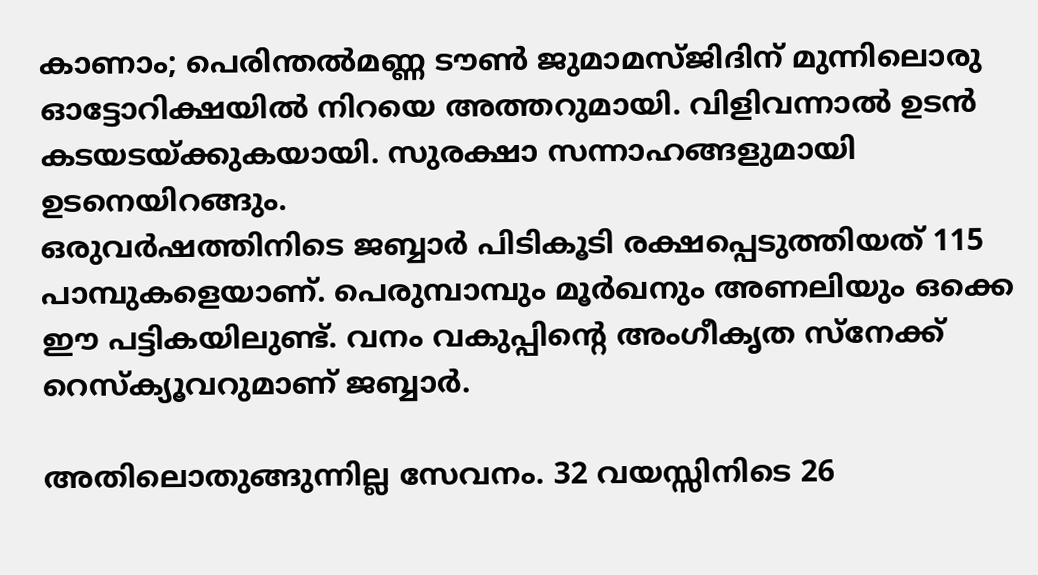കാണാം; പെരിന്തൽമണ്ണ ടൗൺ ജുമാമസ്ജിദിന് മുന്നിലൊരു ഓട്ടോറിക്ഷയിൽ നിറയെ അത്തറുമായി. വിളിവന്നാൽ ഉടൻ കടയടയ്ക്കുകയായി. സുരക്ഷാ സന്നാഹങ്ങളുമായി ഉടനെയിറങ്ങും.
ഒരുവർഷത്തിനിടെ ജബ്ബാർ പിടികൂടി രക്ഷപ്പെടുത്തിയത് 115 പാമ്പുകളെയാണ്. പെരുമ്പാമ്പും മൂർഖനും അണലിയും ഒക്കെ ഈ പട്ടികയിലുണ്ട്. വനം വകുപ്പിന്റെ അംഗീകൃത സ്നേക്ക് റെസ്ക്യൂവറുമാണ് ജബ്ബാർ.

അതിലൊതുങ്ങുന്നില്ല സേവനം. 32 വയസ്സിനിടെ 26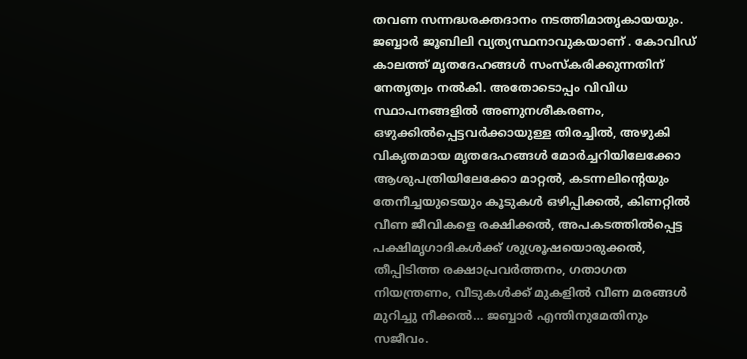തവണ സന്നദ്ധരക്തദാനം നടത്തിമാതൃകായയും. ജബ്ബാർ ജൂബിലി വ്യത്യസ്ഥനാവുകയാണ് . കോവിഡ് കാലത്ത് മൃതദേഹങ്ങൾ സംസ്കരിക്കുന്നതിന് നേതൃത്വം നൽകി. അതോടൊപ്പം വിവിധ സ്ഥാപനങ്ങളിൽ അണുനശീകരണം, ഒഴുക്കിൽപ്പെട്ടവർക്കായുള്ള തിരച്ചിൽ, അഴുകി വികൃതമായ മൃതദേഹങ്ങൾ മോർച്ചറിയിലേക്കോ ആശുപത്രിയിലേക്കോ മാറ്റൽ, കടന്നലിന്റെയും തേനീച്ചയുടെയും കൂടുകൾ ഒഴിപ്പിക്കൽ, കിണറ്റിൽ വീണ ജീവികളെ രക്ഷിക്കൽ, അപകടത്തിൽപ്പെട്ട പക്ഷിമൃഗാദികൾക്ക് ശുശ്രൂഷയൊരുക്കൽ, തീപ്പിടിത്ത രക്ഷാപ്രവർത്തനം, ഗതാഗത നിയന്ത്രണം, വീടുകൾക്ക് മുകളിൽ വീണ മരങ്ങൾ മുറിച്ചു നീക്കൽ… ജബ്ബാർ എന്തിനുമേതിനും സജീവം.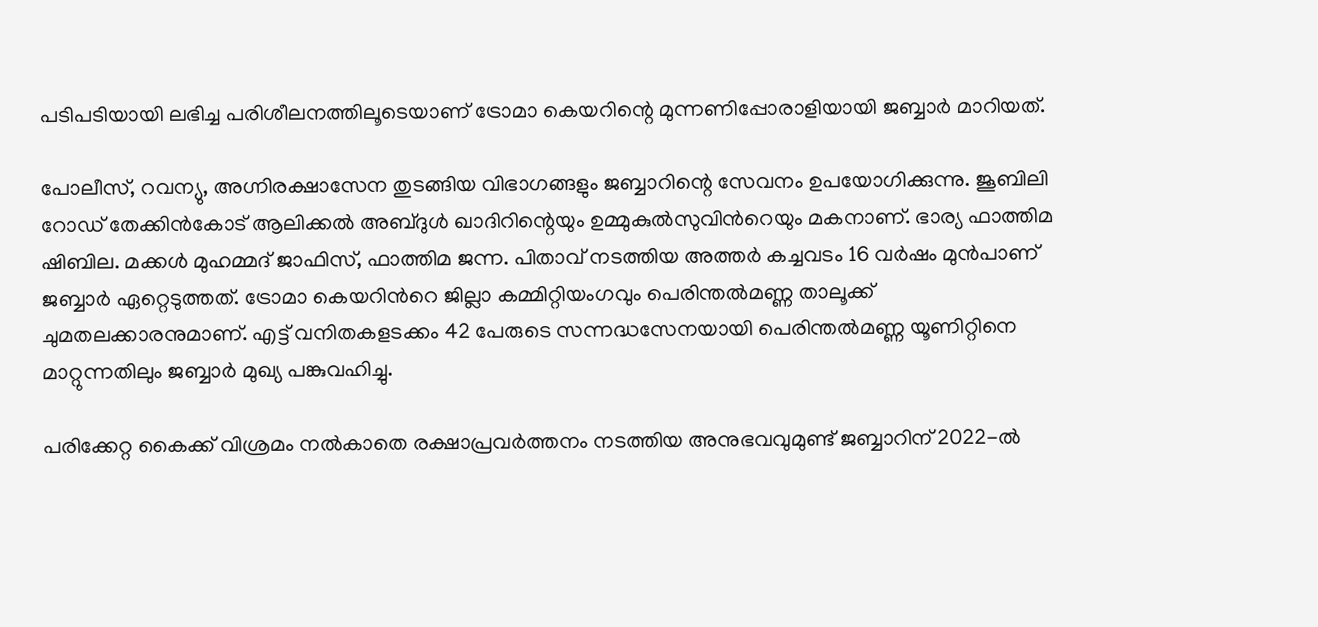പടിപടിയായി ലഭിച്ച പരിശീലനത്തിലൂടെയാണ് ട്രോമാ കെയറിന്റെ മുന്നണിപ്പോരാളിയായി ജബ്ബാർ മാറിയത്.

പോലീസ്, റവന്യു, അഗ്നിരക്ഷാസേന തുടങ്ങിയ വിഭാഗങ്ങളും ജബ്ബാറിന്റെ സേവനം ഉപയോഗിക്കുന്നു. ജൂബിലി റോഡ് തേക്കിൻകോട് ആലിക്കൽ അബ്ദുൾ ഖാദിറിന്റെയും ഉമ്മുകുൽസുവിന്‍റെയും മകനാണ്. ഭാര്യ ഫാത്തിമ ഷിബില. മക്കൾ മുഹമ്മദ് ജാഫിസ്, ഫാത്തിമ ജന്ന. പിതാവ് നടത്തിയ അത്തർ കച്ചവടം 16 വർഷം മുൻപാണ് ജബ്ബാർ ഏറ്റെടുത്തത്. ട്രോമാ കെയറിന്‍റെ ജില്ലാ കമ്മിറ്റിയംഗവും പെരിന്തൽമണ്ണ താലൂക്ക് ചുമതലക്കാരനുമാണ്. എട്ട് വനിതകളടക്കം 42 പേരുടെ സന്നദ്ധസേനയായി പെരിന്തൽമണ്ണ യൂണിറ്റിനെ മാറ്റുന്നതിലും ജബ്ബാർ മുഖ്യ പങ്കുവഹിച്ചു.

പരിക്കേറ്റ കൈക്ക് വിശ്രമം നൽകാതെ രക്ഷാപ്രവർത്തനം നടത്തിയ അനുഭവവുമുണ്ട് ജബ്ബാറിന് 2022-ൽ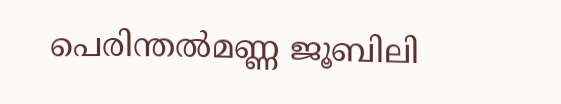പെരിന്തൽമണ്ണ ജൂബിലി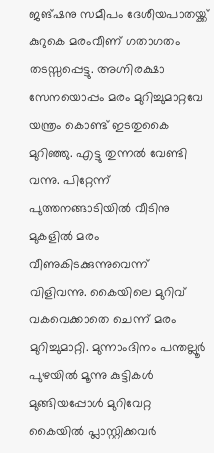ജങ്ഷനു സമീപം ദേശീയപാതയ്ക്ക് കുറുകെ മരംവീണ് ഗതാഗതം തടസ്സപ്പെട്ടു. അഗ്നിരക്ഷാ സേനയൊപ്പം മരം മുറിച്ചുമാറ്റവേ യന്ത്രം കൊണ്ട് ഇടതുകൈ മുറിഞ്ഞു. എട്ടു തുന്നൽ വേണ്ടി വന്നു. പിറ്റേന്ന് പുത്തനങ്ങാടിയിൽ വീടിനു മുകളിൽ മരം വീണുകിടക്കുന്നുവെന്ന് വിളിവന്നു. കൈയിലെ മുറിവ് വകവെക്കാതെ ചെന്ന് മരം മുറിച്ചുമാറ്റി. മുന്നാംദിനം പന്തല്ലൂർ പുഴയിൽ മൂന്നു കുട്ടികൾ മുങ്ങിയപ്പോൾ മുറിവേറ്റ കൈയിൽ പ്ലാസ്റ്റിക്കവർ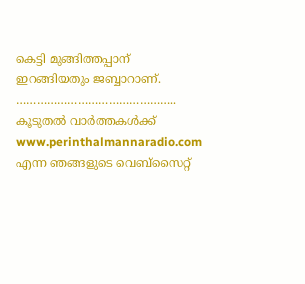കെട്ടി മുങ്ങിത്തപ്പാന് ഇറങ്ങിയതും ജബ്ബാറാണ്.
………………………………………..
കൂടുതൽ വാർത്തകൾക്ക് www.perinthalmannaradio.com എന്ന ഞങ്ങളുടെ വെബ്സൈറ്റ്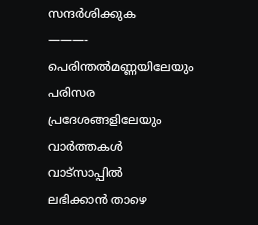സന്ദര്‍ശിക്കുക
———-
പെരിന്തൽമണ്ണയിലേയും പരിസര പ്രദേശങ്ങളിലേയും വാർത്തകൾ വാട്സാപ്പിൽ   ലഭിക്കാൻ താഴെ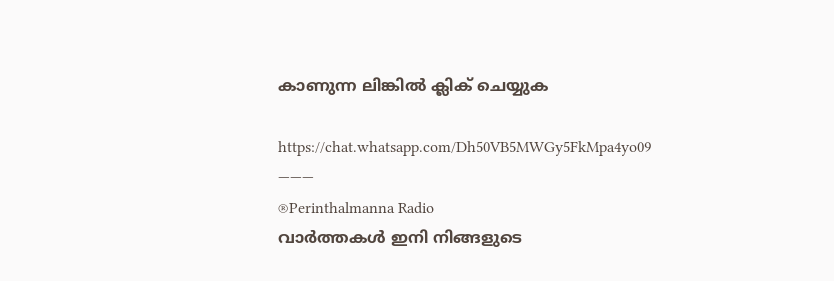കാണുന്ന ലിങ്കിൽ ക്ലിക് ചെയ്യുക

https://chat.whatsapp.com/Dh50VB5MWGy5FkMpa4yo09
———
®Perinthalmanna Radio
വാർത്തകൾ ഇനി നിങ്ങളുടെ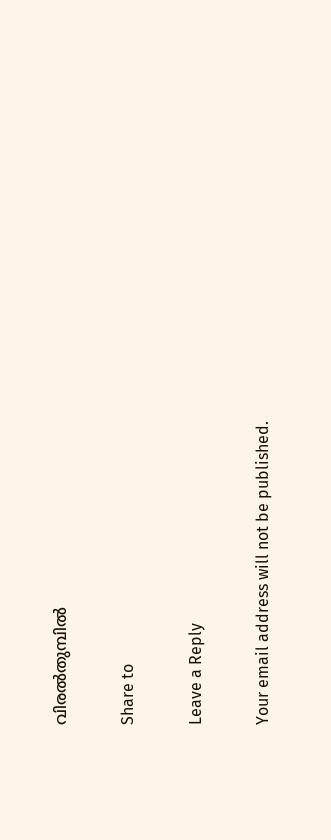വിരൽതുമ്പിൽ

Share to

Leave a Reply

Your email address will not be published.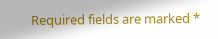Required fields are marked *